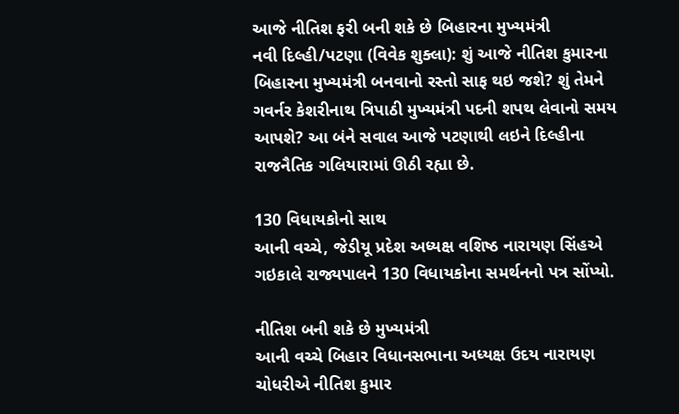આજે નીતિશ ફરી બની શકે છે બિહારના મુખ્યમંત્રી
નવી દિલ્હી/પટણા (વિવેક શુક્લા): શું આજે નીતિશ કુમારના બિહારના મુખ્યમંત્રી બનવાનો રસ્તો સાફ થઇ જશે? શું તેમને ગવર્નર કેશરીનાથ ત્રિપાઠી મુખ્યમંત્રી પદની શપથ લેવાનો સમય આપશે? આ બંને સવાલ આજે પટણાથી લઇને દિલ્હીના રાજનૈતિક ગલિયારામાં ઊઠી રહ્યા છે.

130 વિધાયકોનો સાથ
આની વચ્ચે, જેડીયૂ પ્રદેશ અધ્યક્ષ વશિષ્ઠ નારાયણ સિંહએ ગઇકાલે રાજ્યપાલને 130 વિધાયકોના સમર્થનનો પત્ર સોંપ્યો.

નીતિશ બની શકે છે મુખ્યમંત્રી
આની વચ્ચે બિહાર વિધાનસભાના અધ્યક્ષ ઉદય નારાયણ ચોધરીએ નીતિશ કુમાર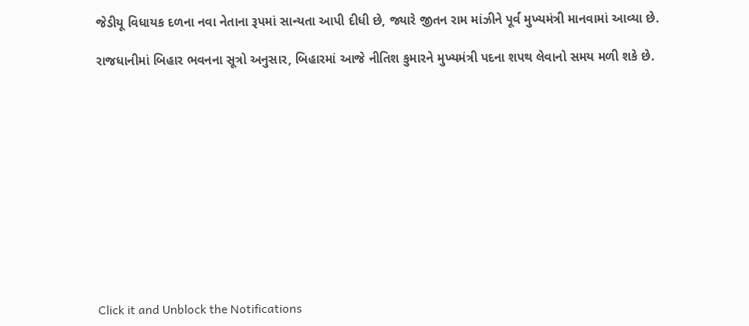જેડીયૂ વિધાયક દળના નવા નેતાના રૂપમાં સાન્યતા આપી દીધી છે, જ્યારે જીતન રામ માંઝીને પૂર્વ મુખ્યમંત્રી માનવામાં આવ્યા છે.

રાજધાનીમાં બિહાર ભવનના સૂત્રો અનુસાર, બિહારમાં આજે નીતિશ કુમારને મુખ્યમંત્રી પદના શપથ લેવાનો સમય મળી શકે છે.












Click it and Unblock the Notifications